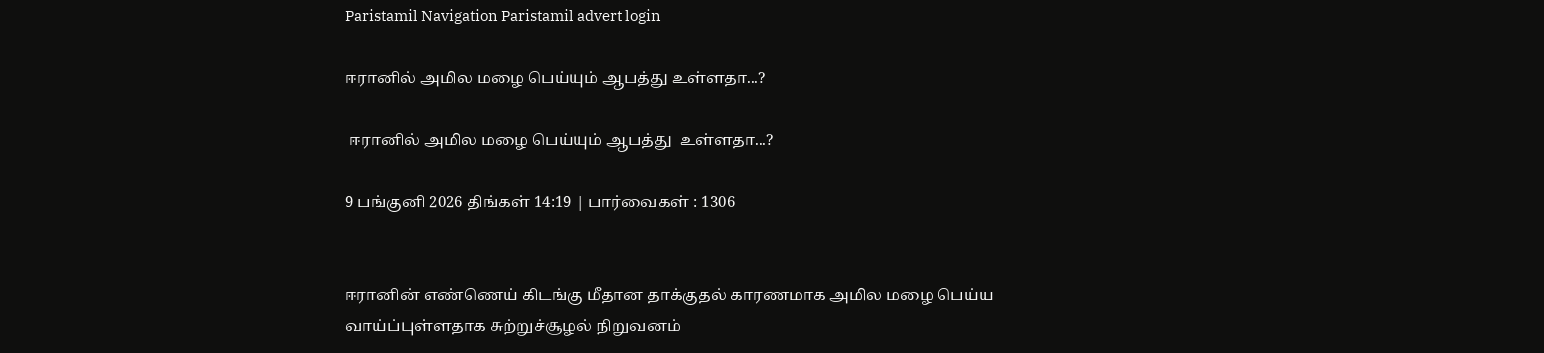Paristamil Navigation Paristamil advert login

ஈரானில் அமில மழை பெய்யும் ஆபத்து உள்ளதா...?

 ஈரானில் அமில மழை பெய்யும் ஆபத்து  உள்ளதா...?

9 பங்குனி 2026 திங்கள் 14:19 | பார்வைகள் : 1306


ஈரானின் எண்ணெய் கிடங்கு மீதான தாக்குதல் காரணமாக அமில மழை பெய்ய வாய்ப்புள்ளதாக சுற்றுச்சூழல் நிறுவனம்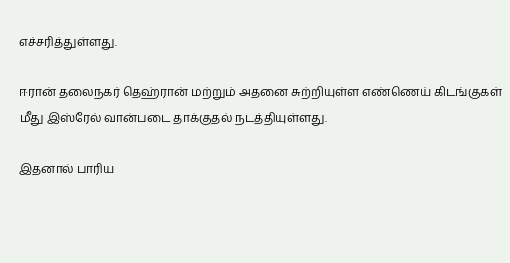எச்சரித்துள்ளது.

ஈரான் தலைநகர் தெஹ்ரான் மற்றும் அதனை சுற்றியுள்ள எண்ணெய் கிடங்குகள் மீது இஸ்ரேல் வான்படை தாக்குதல் நடத்தியுள்ளது.

இதனால் பாரிய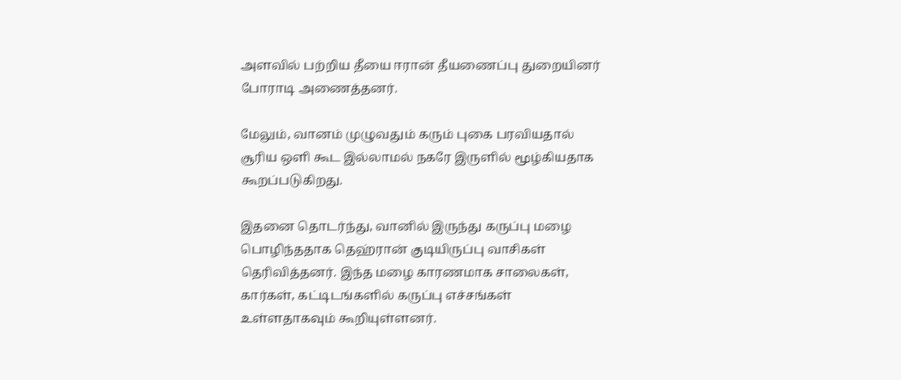அளவில் பற்றிய தீயை ஈரான் தீயணைப்பு துறையினர் போராடி அணைத்தனர்.

மேலும், வானம் முழுவதும் கரும் புகை பரவியதால் சூரிய ஒளி கூட இல்லாமல் நகரே இருளில் மூழ்கியதாக கூறப்படுகிறது.

இதனை தொடர்ந்து, வானில் இருந்து கருப்பு மழை பொழிந்ததாக தெஹ்ரான் குடியிருப்பு வாசிகள் தெரிவித்தனர். இந்த மழை காரணமாக சாலைகள், கார்கள், கட்டிடங்களில் கருப்பு எச்சங்கள் உள்ளதாகவும் கூறியுள்ளனர்.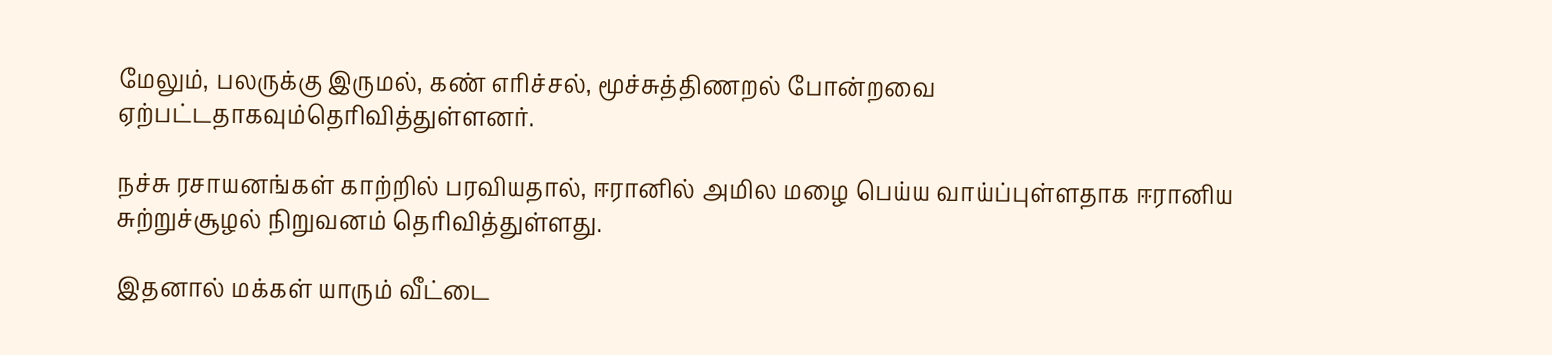மேலும், பலருக்கு இருமல், கண் எரிச்சல், மூச்சுத்திணறல் போன்றவை ஏற்பட்டதாகவும்தெரிவித்துள்ளனர்.

நச்சு ரசாயனங்கள் காற்றில் பரவியதால், ஈரானில் அமில மழை பெய்ய வாய்ப்புள்ளதாக ஈரானிய சுற்றுச்சூழல் நிறுவனம் தெரிவித்துள்ளது.

இதனால் மக்கள் யாரும் வீட்டை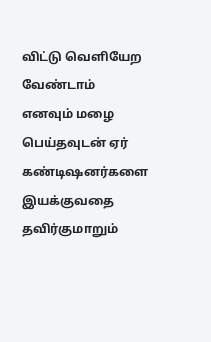விட்டு வெளியேற வேண்டாம் எனவும் மழை பெய்தவுடன் ஏர் கண்டிஷனர்களை இயக்குவதை தவிர்குமாறும்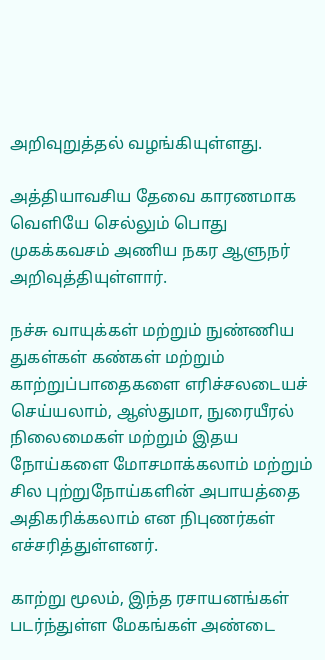அறிவுறுத்தல் வழங்கியுள்ளது.

அத்தியாவசிய தேவை காரணமாக வெளியே செல்லும் பொது முகக்கவசம் அணிய நகர ஆளுநர் அறிவுத்தியுள்ளார்.

நச்சு வாயுக்கள் மற்றும் நுண்ணிய துகள்கள் கண்கள் மற்றும் காற்றுப்பாதைகளை எரிச்சலடையச் செய்யலாம், ஆஸ்துமா, நுரையீரல் நிலைமைகள் மற்றும் இதய நோய்களை மோசமாக்கலாம் மற்றும் சில புற்றுநோய்களின் அபாயத்தை அதிகரிக்கலாம் என நிபுணர்கள் எச்சரித்துள்ளனர்.

காற்று மூலம், இந்த ரசாயனங்கள் படர்ந்துள்ள மேகங்கள் அண்டை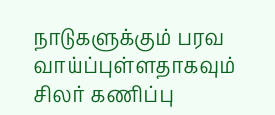நாடுகளுக்கும் பரவ வாய்ப்புள்ளதாகவும் சிலர் கணிப்பு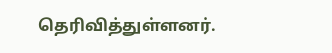தெரிவித்துள்ளனர்.